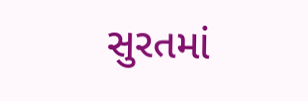સુરતમાં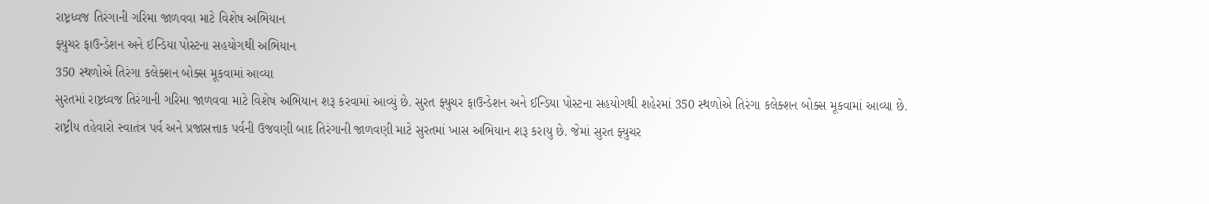રાષ્ટ્રધ્વજ તિરંગાની ગરિમા જાળવવા માટે વિશેષ અભિયાન
ફ્યુચર ફાઉન્ડેશન અને ઈન્ડિયા પોસ્ટના સહયોગથી અભિયાન
350 સ્થળોએ તિરંગા કલેક્શન બોક્સ મૂકવામાં આવ્યા
સુરતમાં રાષ્ટ્રધ્વજ તિરંગાની ગરિમા જાળવવા માટે વિશેષ અભિયાન શરૂ કરવામાં આવ્યું છે. સુરત ફ્યુચર ફાઉન્ડેશન અને ઈન્ડિયા પોસ્ટના સહયોગથી શહેરમાં 350 સ્થળોએ તિરંગા કલેક્શન બોક્સ મૂકવામાં આવ્યા છે.
રાષ્ટ્રીય તહેવારો સ્વાતંત્ર પર્વ અને પ્રજાસત્તાક પર્વની ઉજવણી બાદ તિરંગાની જાળવણી માટે સુરતમાં ખાસ અભિયાન શરૂ કરાયુ છે. જેમાં સુરત ફ્યુચર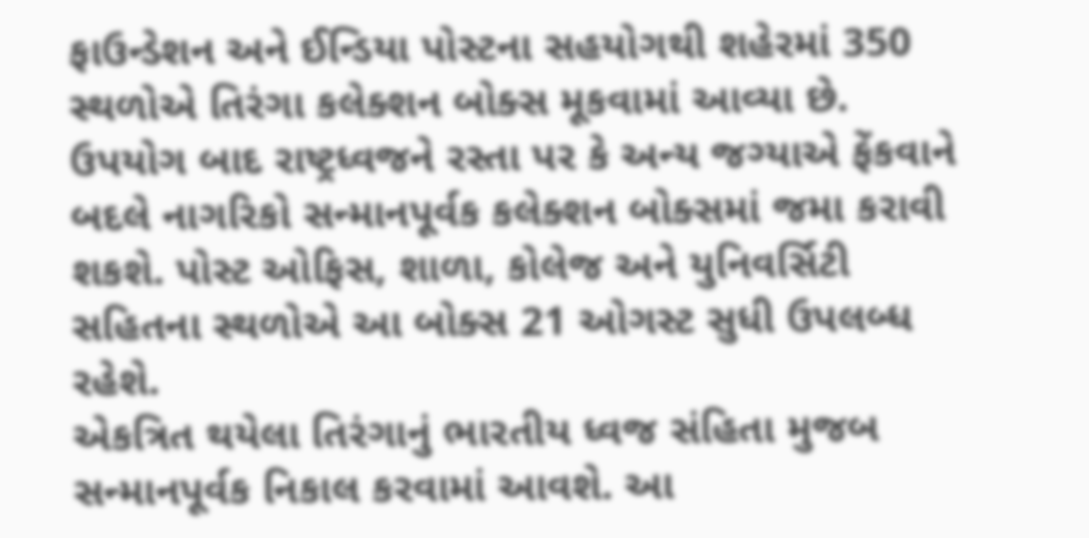ફાઉન્ડેશન અને ઈન્ડિયા પોસ્ટના સહયોગથી શહેરમાં 350 સ્થળોએ તિરંગા કલેક્શન બોક્સ મૂકવામાં આવ્યા છે. ઉપયોગ બાદ રાષ્ટ્રધ્વજને રસ્તા પર કે અન્ય જગ્યાએ ફેંકવાને બદલે નાગરિકો સન્માનપૂર્વક કલેક્શન બોક્સમાં જમા કરાવી શકશે. પોસ્ટ ઓફિસ, શાળા, કોલેજ અને યુનિવર્સિટી સહિતના સ્થળોએ આ બોક્સ 21 ઓગસ્ટ સુધી ઉપલબ્ધ રહેશે.
એકત્રિત થયેલા તિરંગાનું ભારતીય ધ્વજ સંહિતા મુજબ સન્માનપૂર્વક નિકાલ કરવામાં આવશે. આ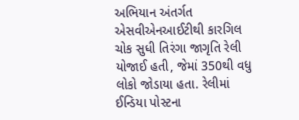અભિયાન અંતર્ગત એસવીએનઆઈટીથી કારગિલ ચોક સુધી તિરંગા જાગૃતિ રેલી યોજાઈ હતી, જેમાં 350થી વધુ લોકો જોડાયા હતા. રેલીમાં ઈન્ડિયા પોસ્ટના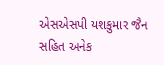એસએસપી યશકુમાર જૈન સહિત અનેક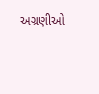અગ્રણીઓ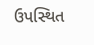ઉપસ્થિત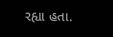રહ્યા હતા.